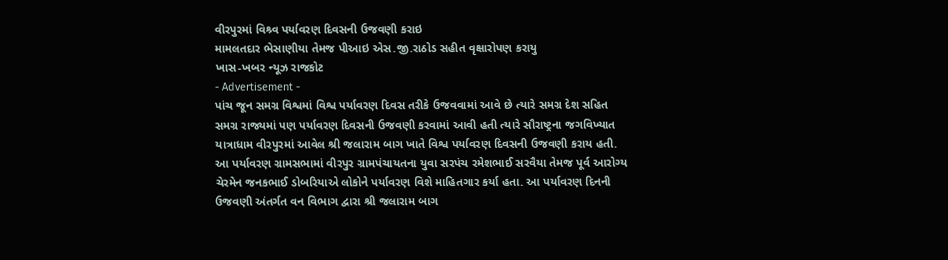વીરપુરમાં વિશ્ર્વ પર્યાવરણ દિવસની ઉજવણી કરાઇ
મામલતદાર ભેસાણીયા તેમજ પીઆઇ એસ.જી.રાઠોડ સહીત વૃક્ષારોપણ કરાયુ
ખાસ-ખબર ન્યૂઝ રાજકોટ
- Advertisement -
પાંચ જૂન સમગ્ર વિશ્વમાં વિશ્વ પર્યાવરણ દિવસ તરીકે ઉજવવામાં આવે છે ત્યારે સમગ્ર દેશ સહિત સમગ્ર રાજ્યમાં પણ પર્યાવરણ દિવસની ઉજવણી કરવામાં આવી હતી ત્યારે સૌરાષ્ટ્રના જગવિખ્યાત યાત્રાધામ વીરપુરમાં આવેલ શ્રી જલારામ બાગ ખાતે વિશ્વ પર્યાવરણ દિવસની ઉજવણી કરાય હતી. આ પર્યાવરણ ગ્રામસભામાં વીરપુર ગ્રામપંચાયતના યુવા સરપંચ રમેશભાઈ સરવૈયા તેમજ પૂર્વ આરોગ્ય ચેરમેન જનકભાઈ ડોબરિયાએ લોકોને પર્યાવરણ વિશે માહિતગાર કર્યા હતા. આ પર્યાવરણ દિનની ઉજવણી અંતર્ગત વન વિભાગ દ્વારા શ્રી જલારામ બાગ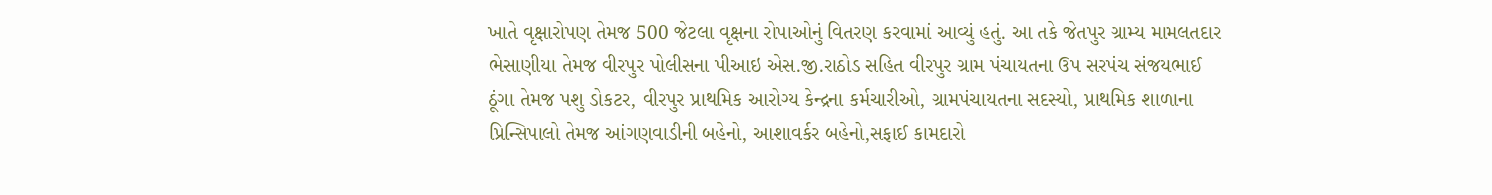ખાતે વૃક્ષારોપણ તેમજ 500 જેટલા વૃક્ષના રોપાઓનું વિતરણ કરવામાં આવ્યું હતું. આ તકે જેતપુર ગ્રામ્ય મામલતદાર ભેસાણીયા તેમજ વીરપુર પોલીસના પીઆઇ એસ.જી.રાઠોડ સહિત વીરપુર ગ્રામ પંચાયતના ઉપ સરપંચ સંજયભાઈ ઠૂંગા તેમજ પશુ ડોકટર, વીરપુર પ્રાથમિક આરોગ્ય કેન્દ્રના કર્મચારીઓ, ગ્રામપંચાયતના સદસ્યો, પ્રાથમિક શાળાના પ્રિન્સિપાલો તેમજ આંગણવાડીની બહેનો, આશાવર્કર બહેનો,સફાઈ કામદારો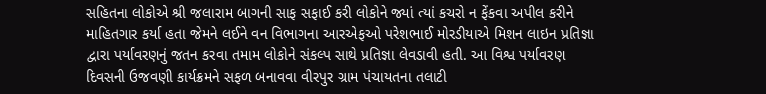સહિતના લોકોએ શ્રી જલારામ બાગની સાફ સફાઈ કરી લોકોને જ્યાં ત્યાં કચરો ન ફેંકવા અપીલ કરીને માહિતગાર કર્યા હતા જેમને લઈને વન વિભાગના આરએફઓ પરેશભાઈ મોરડીયાએ મિશન લાઇન પ્રતિજ્ઞા દ્વારા પર્યાવરણનું જતન કરવા તમામ લોકોને સંકલ્પ સાથે પ્રતિજ્ઞા લેવડાવી હતી. આ વિશ્વ પર્યાવરણ દિવસની ઉજવણી કાર્યક્રમને સફળ બનાવવા વીરપુર ગ્રામ પંચાયતના તલાટી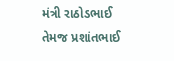મંત્રી રાઠોડભાઈ તેમજ પ્રશાંતભાઈ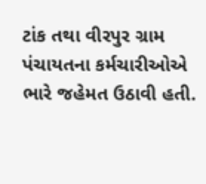ટાંક તથા વીરપુર ગ્રામ પંચાયતના કર્મચારીઓએ ભારે જહેમત ઉઠાવી હતી.